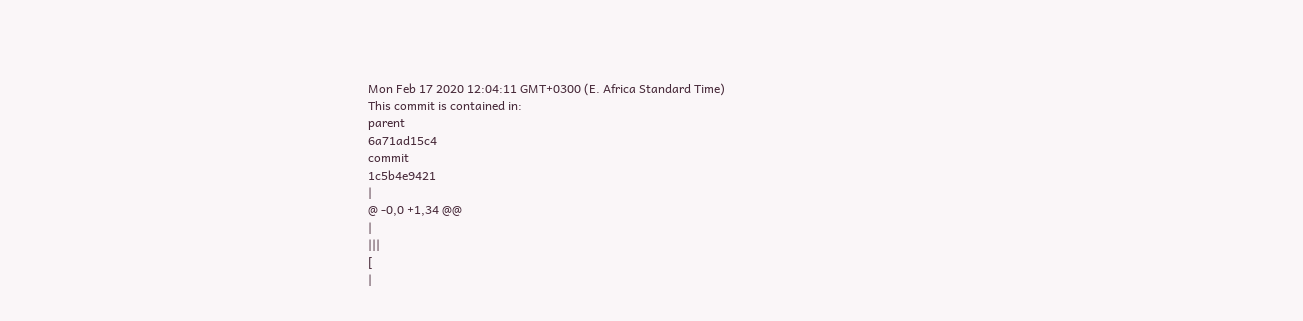Mon Feb 17 2020 12:04:11 GMT+0300 (E. Africa Standard Time)
This commit is contained in:
parent
6a71ad15c4
commit
1c5b4e9421
|
@ -0,0 +1,34 @@
|
|||
[
|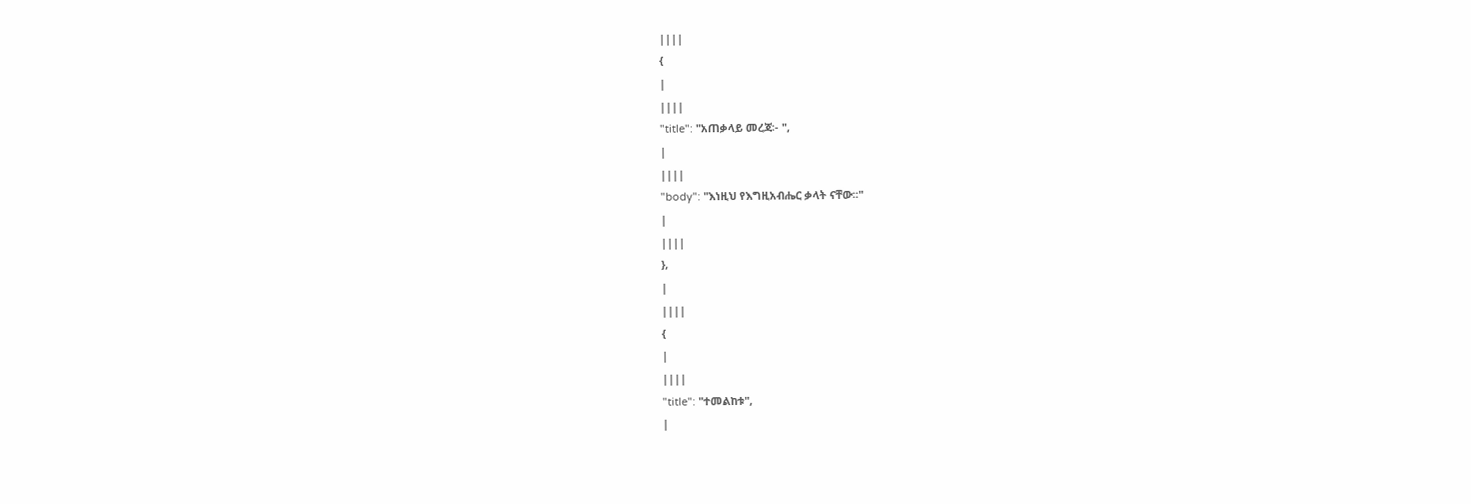||||
{
|
||||
"title": "አጠቃላይ መረጃ፡- ",
|
||||
"body": "እነዚህ የእግዚአብሔር ቃላት ናቸው፡፡"
|
||||
},
|
||||
{
|
||||
"title": "ተመልከቱ",
|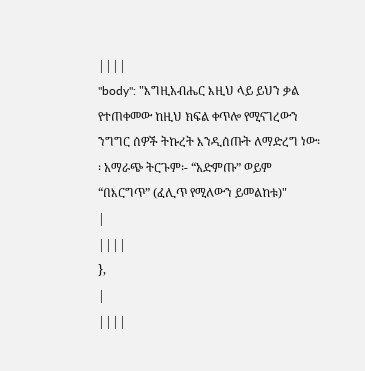||||
"body": "እግዚአብሔር እዚህ ላይ ይህን ቃል የተጠቀመው ከዚህ ክፍል ቀጥሎ የሚናገረውን ንግግር ሰዎች ትኩረት እንዲሰጡት ለማድረግ ነው፡፡ አማራጭ ትርጉም፡- “አድምጡ” ወይም “በእርግጥ” (ፈሊጥ የሚለውን ይመልከቱ)"
|
||||
},
|
||||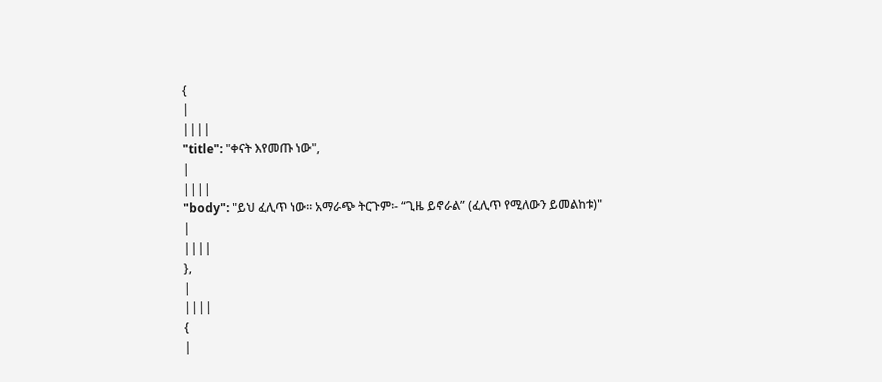{
|
||||
"title": "ቀናት እየመጡ ነው",
|
||||
"body": "ይህ ፈሊጥ ነው፡፡ አማራጭ ትርጉም፡- “ጊዜ ይኖራል” (ፈሊጥ የሚለውን ይመልከቱ)"
|
||||
},
|
||||
{
|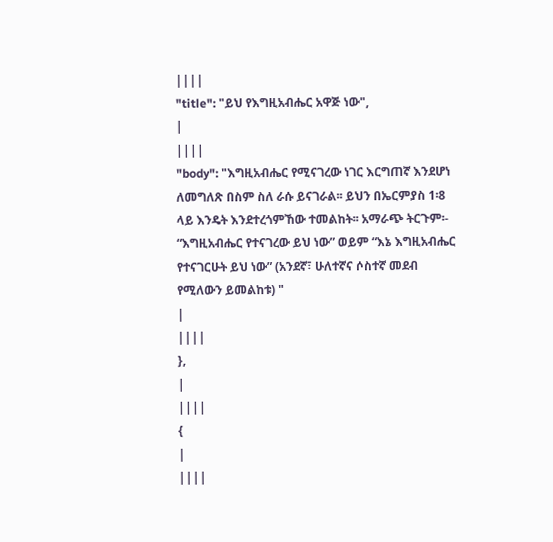||||
"title": "ይህ የእግዚአብሔር አዋጅ ነው",
|
||||
"body": "እግዚአብሔር የሚናገረው ነገር እርግጠኛ እንደሆነ ለመግለጽ በስም ስለ ራሱ ይናገራል፡፡ ይህን በኤርምያስ 1፡8 ላይ እንዴት እንደተረጎምኸው ተመልከት፡፡ አማራጭ ትርጉም፡- “እግዚአብሔር የተናገረው ይህ ነው” ወይም “እኔ እግዚአብሔር የተናገርሁት ይህ ነው” (አንደኛ፣ ሁለተኛና ሶስተኛ መደብ የሚለውን ይመልከቱ) "
|
||||
},
|
||||
{
|
||||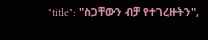"title": "ስጋቸውን ብቻ የተገረዙትን",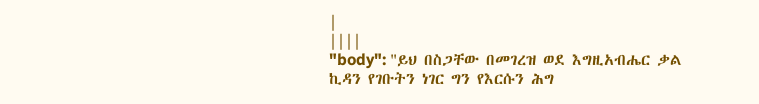|
||||
"body": "ይህ በስጋቸው በመገረዝ ወደ እግዚአብሔር ቃል ኪዳን የገቡትን ነገር ግን የእርሱን ሕግ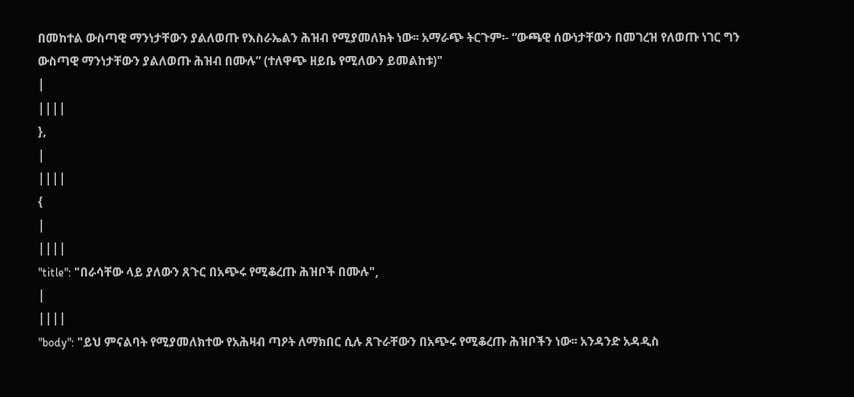በመከተል ውስጣዊ ማንነታቸውን ያልለወጡ የእስራኤልን ሕዝብ የሚያመለክት ነው፡፡ አማራጭ ትርጉም፡- “ውጫዊ ሰውነታቸውን በመገረዝ የለወጡ ነገር ግን ውስጣዊ ማንነታቸውን ያልለወጡ ሕዝብ በሙሉ” (ተለዋጭ ዘይቤ የሚለውን ይመልከቱ)"
|
||||
},
|
||||
{
|
||||
"title": "በራሳቸው ላይ ያለውን ጸጉር በአጭሩ የሚቆረጡ ሕዝቦች በሙሉ",
|
||||
"body": "ይህ ምናልባት የሚያመለክተው የአሕዛብ ጣዖት ለማክበር ሲሉ ጸጉራቸውን በአጭሩ የሚቆረጡ ሕዝቦችን ነው፡፡ አንዳንድ አዳዲስ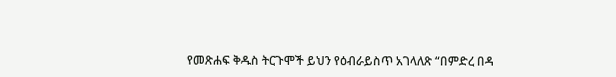የመጽሐፍ ቅዱስ ትርጉሞች ይህን የዕብራይስጥ አገላለጽ “በምድረ በዳ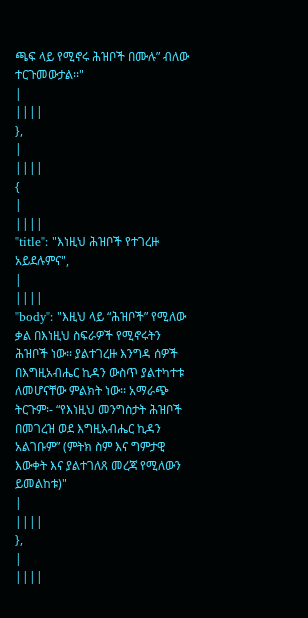ጫፍ ላይ የሚኖሩ ሕዝቦች በሙሉ” ብለው ተርጉመውታል፡፡"
|
||||
},
|
||||
{
|
||||
"title": "እነዚህ ሕዝቦች የተገረዙ አይደሉምና",
|
||||
"body": "እዚህ ላይ “ሕዝቦች” የሚለው ቃል በእነዚህ ስፍራዎች የሚኖሩትን ሕዝቦች ነው፡፡ ያልተገረዙ እንግዳ ሰዎች በእግዚአብሔር ኪዳን ውስጥ ያልተካተቱ ለመሆናቸው ምልክት ነው፡፡ አማራጭ ትርጉም፡- “የእነዚህ መንግስታት ሕዝቦች በመገረዝ ወደ እግዚአብሔር ኪዳን አልገቡም” (ምትክ ስም እና ግምታዊ እውቀት እና ያልተገለጸ መረጃ የሚለውን ይመልከቱ)"
|
||||
},
|
||||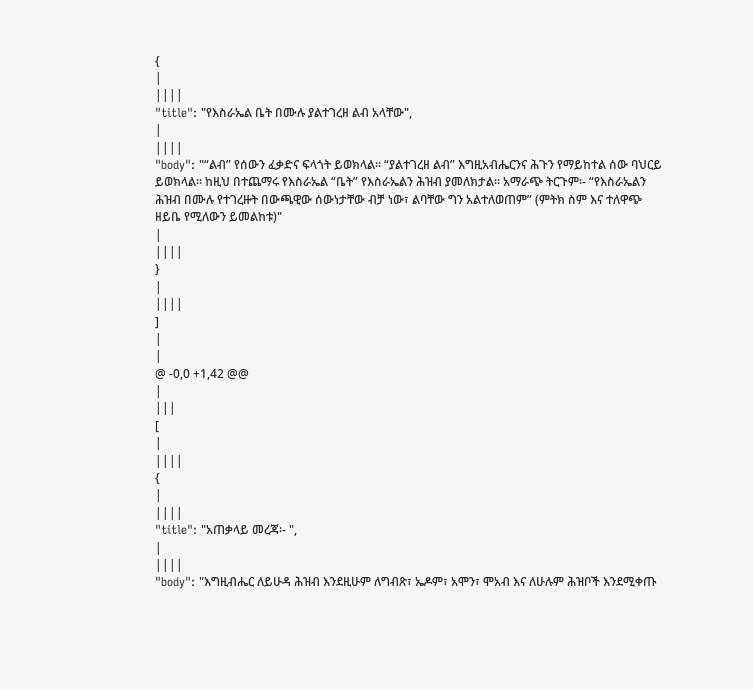{
|
||||
"title": "የእስራኤል ቤት በሙሉ ያልተገረዘ ልብ አላቸው",
|
||||
"body": "“ልብ” የሰውን ፈቃድና ፍላጎት ይወክላል፡፡ “ያልተገረዘ ልብ” እግዚአብሔርንና ሕጉን የማይከተል ሰው ባህርይ ይወክላል፡፡ ከዚህ በተጨማሩ የእስራኤል “ቤት” የእስራኤልን ሕዝብ ያመለክታል፡፡ አማራጭ ትርጉም፡- “የእስራኤልን ሕዝብ በሙሉ የተገረዙት በውጫዊው ሰውነታቸው ብቻ ነው፣ ልባቸው ግን አልተለወጠም” (ምትክ ስም እና ተለዋጭ ዘይቤ የሚለውን ይመልከቱ)"
|
||||
}
|
||||
]
|
|
@ -0,0 +1,42 @@
|
|||
[
|
||||
{
|
||||
"title": "አጠቃላይ መረጃ፡- ",
|
||||
"body": "እግዚብሔር ለይሁዳ ሕዝብ እንደዚሁም ለግብጽ፣ ኤዶም፣ አሞን፣ ሞአብ እና ለሁሉም ሕዝቦች እንደሚቀጡ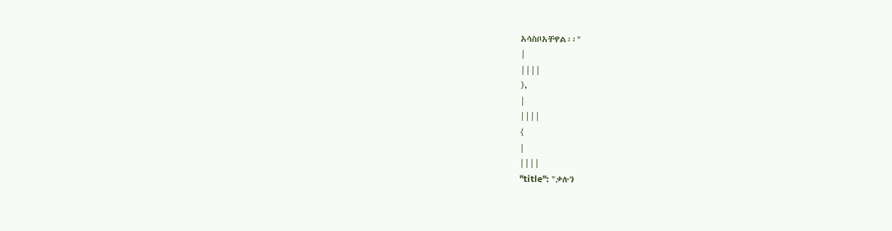አሳስቦአቸዋል፡፡"
|
||||
},
|
||||
{
|
||||
"title": "ቃሉን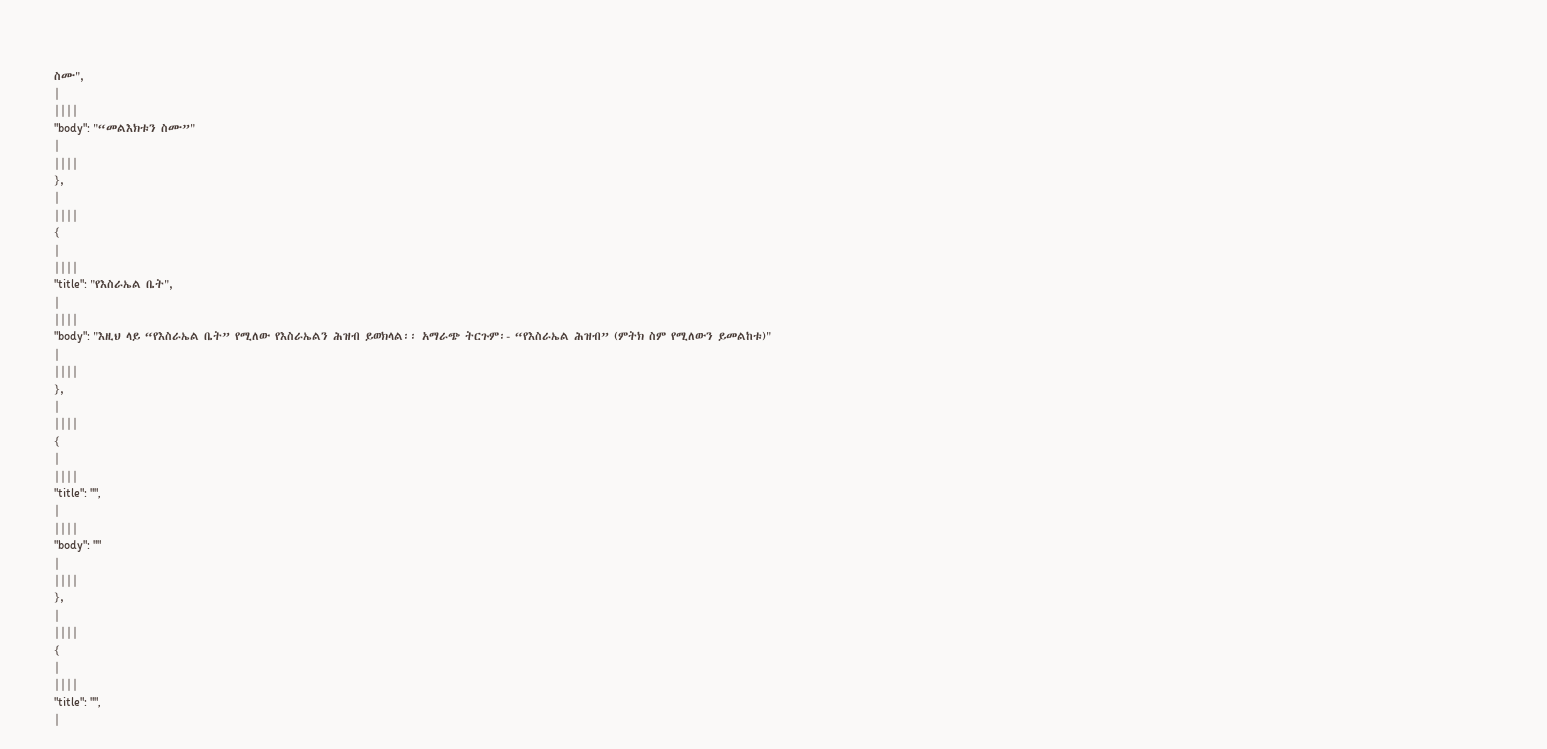ስሙ",
|
||||
"body": "“መልእክቱን ስሙ”"
|
||||
},
|
||||
{
|
||||
"title": "የእስራኤል ቤት",
|
||||
"body": "እዚህ ላይ “የእስራኤል ቤት” የሚለው የእስራኤልን ሕዝብ ይወክላል፡፡ አማራጭ ትርጉም፡- “የእስራኤል ሕዝብ” (ምትክ ስም የሚለውን ይመልከቱ)"
|
||||
},
|
||||
{
|
||||
"title": "",
|
||||
"body": ""
|
||||
},
|
||||
{
|
||||
"title": "",
|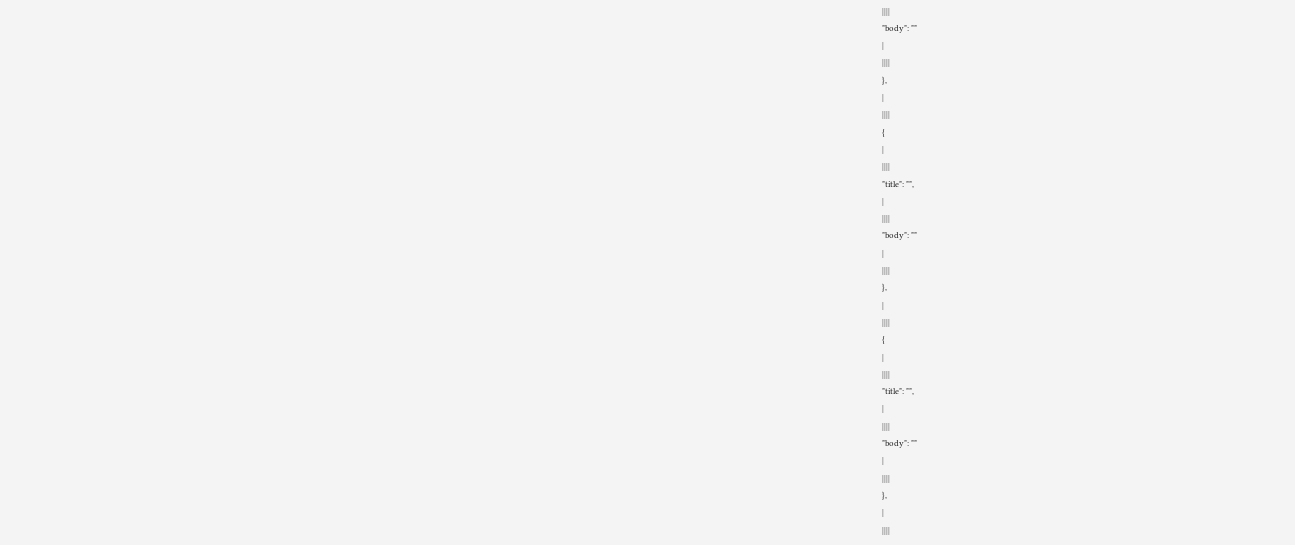||||
"body": ""
|
||||
},
|
||||
{
|
||||
"title": "",
|
||||
"body": ""
|
||||
},
|
||||
{
|
||||
"title": "",
|
||||
"body": ""
|
||||
},
|
||||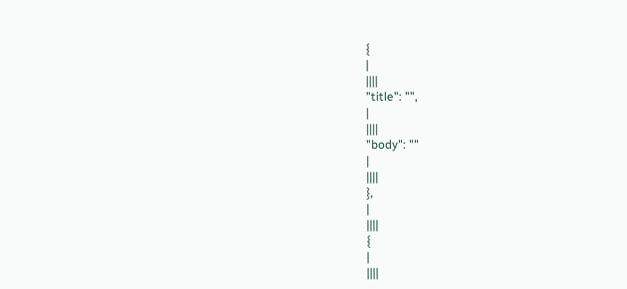{
|
||||
"title": "",
|
||||
"body": ""
|
||||
},
|
||||
{
|
||||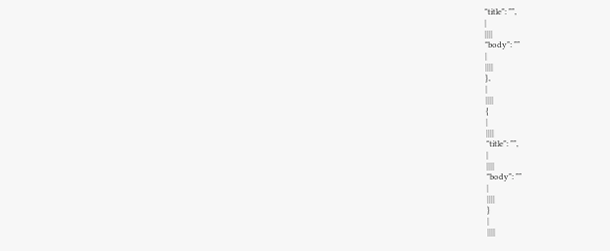"title": "",
|
||||
"body": ""
|
||||
},
|
||||
{
|
||||
"title": "",
|
||||
"body": ""
|
||||
}
|
||||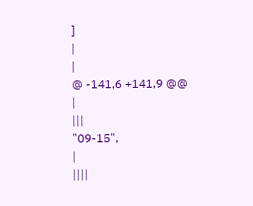]
|
|
@ -141,6 +141,9 @@
|
|||
"09-15",
|
||||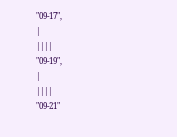"09-17",
|
||||
"09-19",
|
||||
"09-21"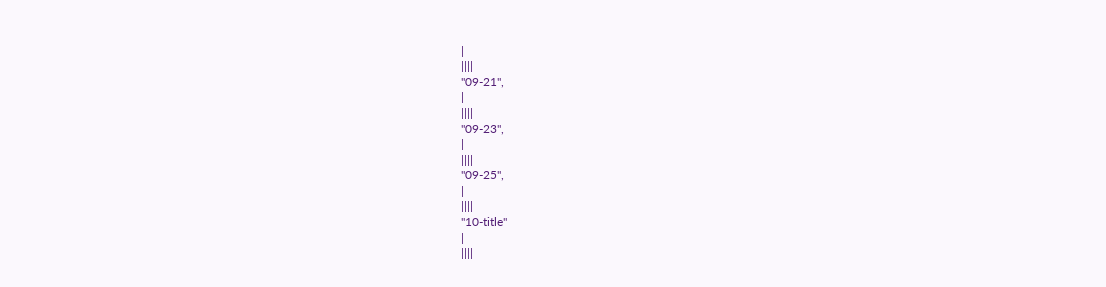|
||||
"09-21",
|
||||
"09-23",
|
||||
"09-25",
|
||||
"10-title"
|
||||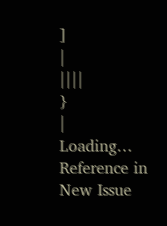]
|
||||
}
|
Loading…
Reference in New Issue